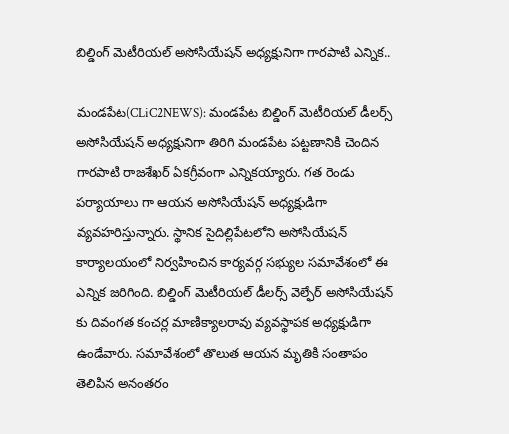బిల్డింగ్ మెటీరియల్ అసోసియేషన్ అధ్యక్షునిగా గారపాటి ఎన్నిక..

మండపేట(CLiC2NEWS): మండపేట బిల్డింగ్ మెటీరియల్ డీలర్స్ అసోసియేషన్ అధ్యక్షునిగా తిరిగి మండపేట పట్టణానికి చెందిన గారపాటి రాజశేఖర్ ఏకగ్రీవంగా ఎన్నికయ్యారు. గత రెండు పర్యాయాలు గా ఆయన అసోసియేషన్ అధ్యక్షుడిగా వ్యవహరిస్తున్నారు. స్థానిక సైదిల్లిపేటలోని అసోసియేషన్ కార్యాలయంలో నిర్వహించిన కార్యవర్గ సభ్యుల సమావేశంలో ఈ ఎన్నిక జరిగింది. బిల్డింగ్ మెటీరియల్ డీలర్స్ వెల్ఫేర్ అసోసియేషన్ కు దివంగత కంచర్ల మాణిక్యాలరావు వ్యవస్థాపక అధ్యక్షుడిగా ఉండేవారు. సమావేశంలో తొలుత ఆయన మృతికి సంతాపం తెలిపిన అనంతరం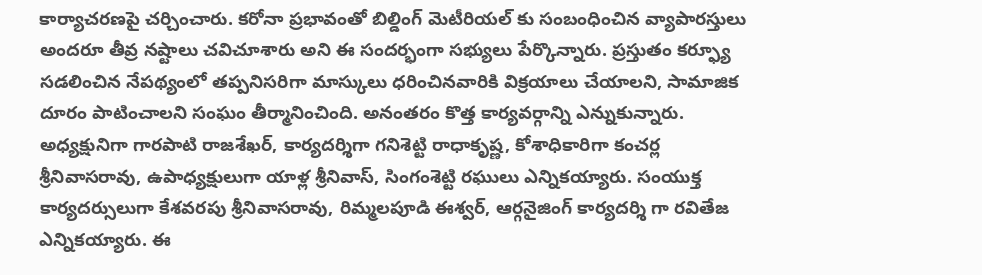కార్యాచరణపై చర్చించారు. కరోనా ప్రభావంతో బిల్డింగ్ మెటీరియల్ కు సంబంధించిన వ్యాపారస్తులు అందరూ తీవ్ర నష్టాలు చవిచూశారు అని ఈ సందర్భంగా సభ్యులు పేర్కొన్నారు. ప్రస్తుతం కర్ఫ్యూ సడలించిన నేపథ్యంలో తప్పనిసరిగా మాస్కులు ధరించినవారికి విక్రయాలు చేయాలని, సామాజిక దూరం పాటించాలని సంఘం తీర్మానించింది. అనంతరం కొత్త కార్యవర్గాన్ని ఎన్నుకున్నారు. అధ్యక్షునిగా గారపాటి రాజశేఖర్, కార్యదర్శిగా గనిశెట్టి రాధాకృష్ణ, కోశాధికారిగా కంచర్ల శ్రీనివాసరావు, ఉపాధ్యక్షులుగా యాళ్ల శ్రీనివాస్, సింగంశెట్టి రఘులు ఎన్నికయ్యారు. సంయుక్త కార్యదర్సులుగా కేశవరపు శ్రీనివాసరావు, రిమ్మలపూడి ఈశ్వర్, ఆర్గనైజింగ్ కార్యదర్శి గా రవితేజ ఎన్నికయ్యారు. ఈ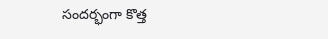సందర్భంగా కొత్త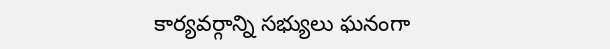కార్యవర్గాన్ని సభ్యులు ఘనంగా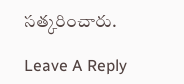సత్కరించారు.

Leave A Reply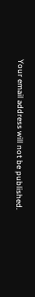Your email address will not be published.